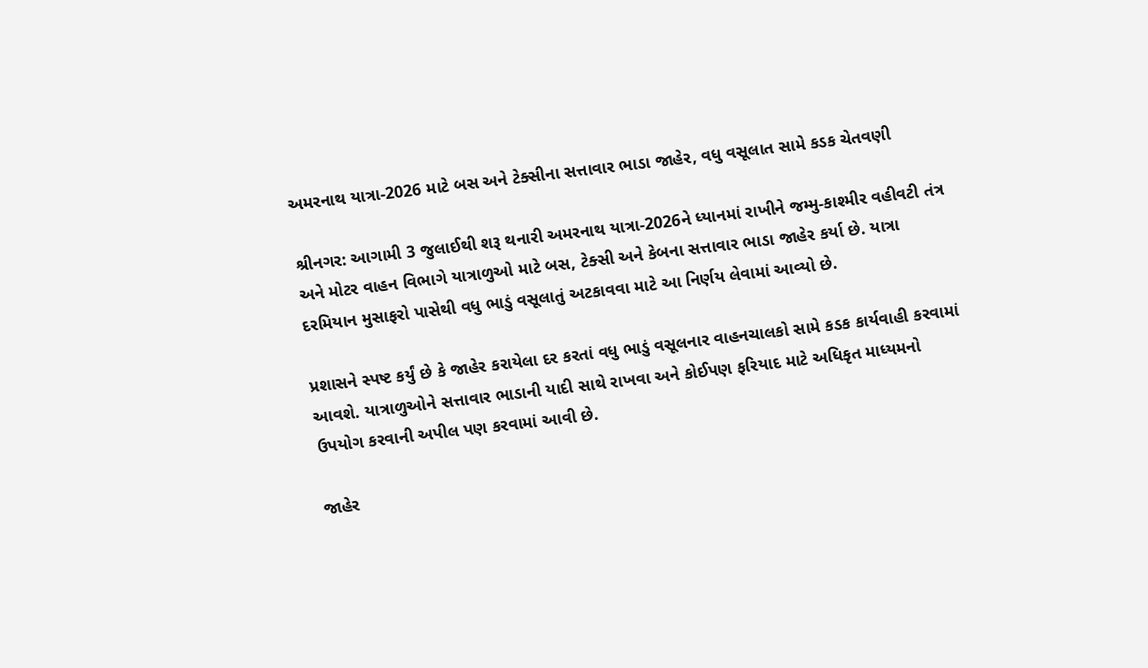અમરનાથ યાત્રા-2026 માટે બસ અને ટેક્સીના સત્તાવાર ભાડા જાહેર, વધુ વસૂલાત સામે કડક ચેતવણી

શ્રીનગર: આગામી 3 જુલાઈથી શરૂ થનારી અમરનાથ યાત્રા-2026ને ધ્યાનમાં રાખીને જમ્મુ-કાશ્મીર વહીવટી તંત્ર અને મોટર વાહન વિભાગે યાત્રાળુઓ માટે બસ, ટેક્સી અને કેબના સત્તાવાર ભાડા જાહેર કર્યા છે. યાત્રા દરમિયાન મુસાફરો પાસેથી વધુ ભાડું વસૂલાતું અટકાવવા માટે આ નિર્ણય લેવામાં આવ્યો છે.

પ્રશાસને સ્પષ્ટ કર્યું છે કે જાહેર કરાયેલા દર કરતાં વધુ ભાડું વસૂલનાર વાહનચાલકો સામે કડક કાર્યવાહી કરવામાં આવશે. યાત્રાળુઓને સત્તાવાર ભાડાની યાદી સાથે રાખવા અને કોઈપણ ફરિયાદ માટે અધિકૃત માધ્યમનો ઉપયોગ કરવાની અપીલ પણ કરવામાં આવી છે.

જાહેર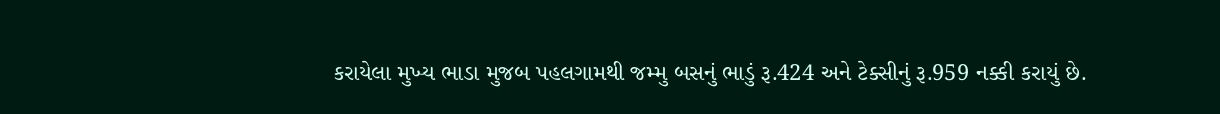કરાયેલા મુખ્ય ભાડા મુજબ પહલગામથી જમ્મુ બસનું ભાડું રૂ.424 અને ટેક્સીનું રૂ.959 નક્કી કરાયું છે.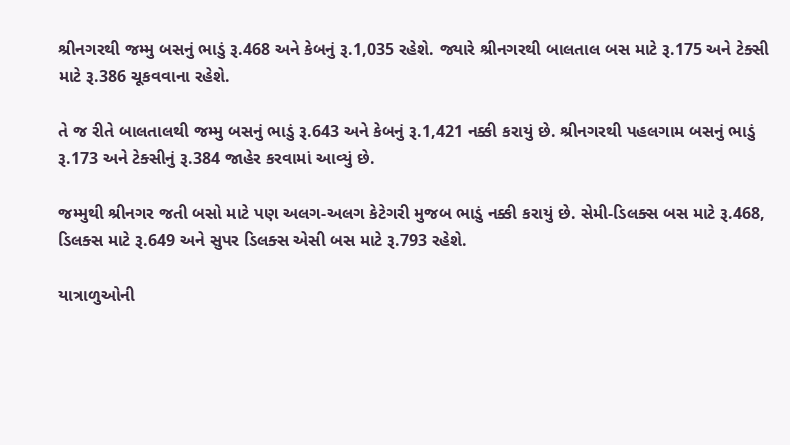શ્રીનગરથી જમ્મુ બસનું ભાડું રૂ.468 અને કેબનું રૂ.1,035 રહેશે. જ્યારે શ્રીનગરથી બાલતાલ બસ માટે રૂ.175 અને ટેક્સી માટે રૂ.386 ચૂકવવાના રહેશે.

તે જ રીતે બાલતાલથી જમ્મુ બસનું ભાડું રૂ.643 અને કેબનું રૂ.1,421 નક્કી કરાયું છે. શ્રીનગરથી પહલગામ બસનું ભાડું રૂ.173 અને ટેક્સીનું રૂ.384 જાહેર કરવામાં આવ્યું છે.

જમ્મુથી શ્રીનગર જતી બસો માટે પણ અલગ-અલગ કેટેગરી મુજબ ભાડું નક્કી કરાયું છે. સેમી-ડિલક્સ બસ માટે રૂ.468, ડિલક્સ માટે રૂ.649 અને સુપર ડિલક્સ એસી બસ માટે રૂ.793 રહેશે.

યાત્રાળુઓની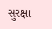સુરક્ષા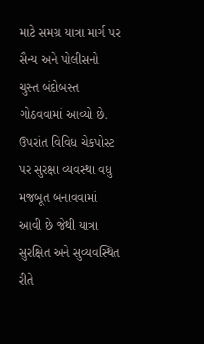માટે સમગ્ર યાત્રા માર્ગ પર સૈન્ય અને પોલીસનો ચુસ્ત બંદોબસ્ત ગોઠવવામાં આવ્યો છે. ઉપરાંત વિવિધ ચેકપોસ્ટ પર સુરક્ષા વ્યવસ્થા વધુ મજબૂત બનાવવામાં આવી છે જેથી યાત્રા સુરક્ષિત અને સુવ્યવસ્થિત રીતે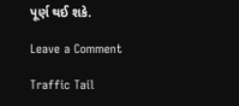પૂર્ણ થઈ શકે.

Leave a Comment

Traffic Tail